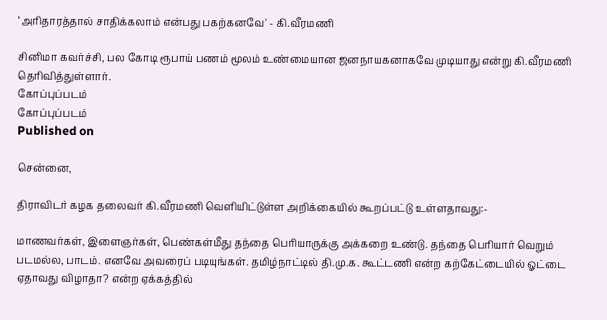‘அரிதாரத்தால் சாதிக்கலாம் என்பது பகற்கனவே' - கி.வீரமணி

சினிமா கவர்ச்சி, பல கோடி ரூபாய் பணம் மூலம் உண்மையான ஜனநாயகனாகவே முடியாது என்று கி.வீரமணி தெரிவித்துள்ளார்.
கோப்புப்படம்
கோப்புப்படம்
Published on

சென்னை,

திராவிடர் கழக தலைவர் கி.வீரமணி வெளியிட்டுள்ள அறிக்கையில் கூறப்பட்டு உள்ளதாவது:-

மாணவர்கள், இளைஞர்கள், பெண்கள்மீது தந்தை பெரியாருக்கு அக்கறை உண்டு. தந்தை பெரியார் வெறும் படமல்ல, பாடம். எனவே அவரைப் படியுங்கள். தமிழ்நாட்டில் தி.மு.க. கூட்டணி என்ற கற்கேட்டையில் ஓட்டை ஏதாவது விழாதா? என்ற ஏக்கத்தில்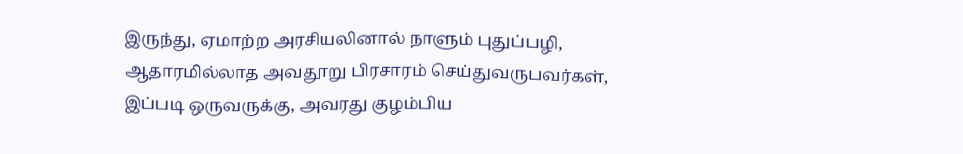இருந்து, ஏமாற்ற அரசியலினால் நாளும் புதுப்பழி, ஆதாரமில்லாத அவதூறு பிரசாரம் செய்துவருபவர்கள், இப்படி ஒருவருக்கு, அவரது குழம்பிய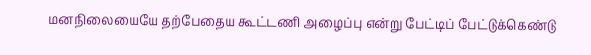மனநிலையையே தற்பேதைய கூட்டணி அழைப்பு என்று பேட்டிப் பேட்டுக்கெண்டு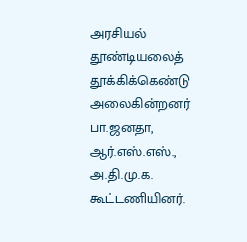அரசியல் தூண்டியலைத் தூக்கிக்கெண்டு அலைகின்றனர் பா.ஜனதா, ஆர்.எஸ்.எஸ்., அ.தி.மு.க. கூட்டணியினர்.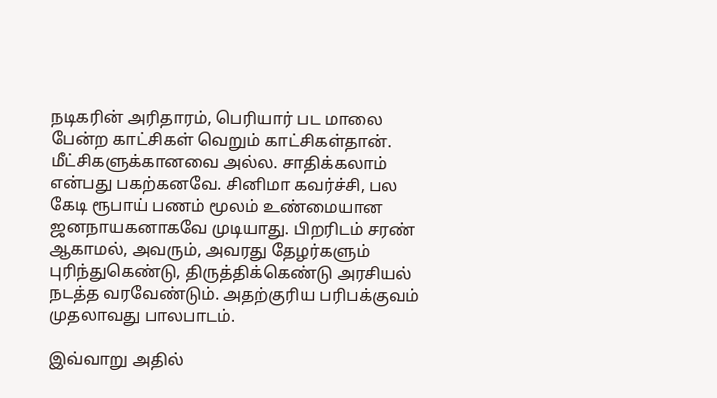நடிகரின் அரிதாரம், பெரியார் பட மாலை பேன்ற காட்சிகள் வெறும் காட்சிகள்தான். மீட்சிகளுக்கானவை அல்ல. சாதிக்கலாம் என்பது பகற்கனவே. சினிமா கவர்ச்சி, பல கேடி ரூபாய் பணம் மூலம் உண்மையான ஜனநாயகனாகவே முடியாது. பிறரிடம் சரண் ஆகாமல், அவரும், அவரது தேழர்களும் புரிந்துகெண்டு, திருத்திக்கெண்டு அரசியல் நடத்த வரவேண்டும். அதற்குரிய பரிபக்குவம் முதலாவது பாலபாடம்.

இவ்வாறு அதில்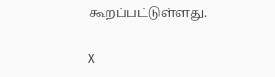கூறப்பட்டுள்ளது.

X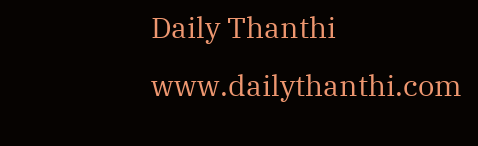Daily Thanthi
www.dailythanthi.com